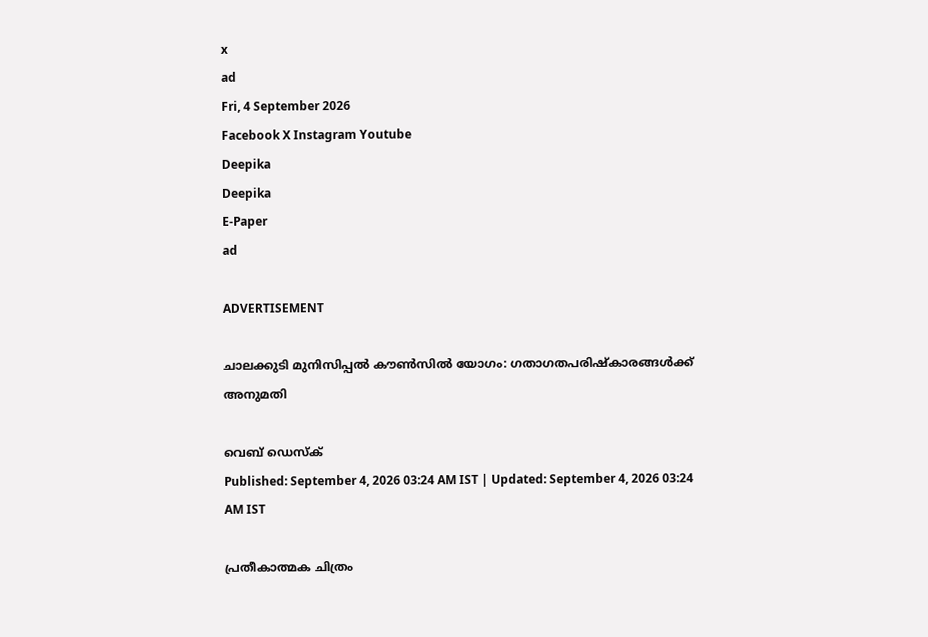x
ad
Fri, 4 September 2026
Facebook X Instagram Youtube
Deepika
Deepika
E-Paper
ad

ADVERTISEMENT

ചാലക്കുടി മുനിസിപ്പൽ കൗൺസിൽ യോഗം: ഗതാഗതപരിഷ്കാരങ്ങൾക്ക് അനുമതി

വെബ് ഡെസ്ക്
Published: September 4, 2026 03:24 AM IST | Updated: September 4, 2026 03:24 AM IST

പ്രതീകാത്മക ചിത്രം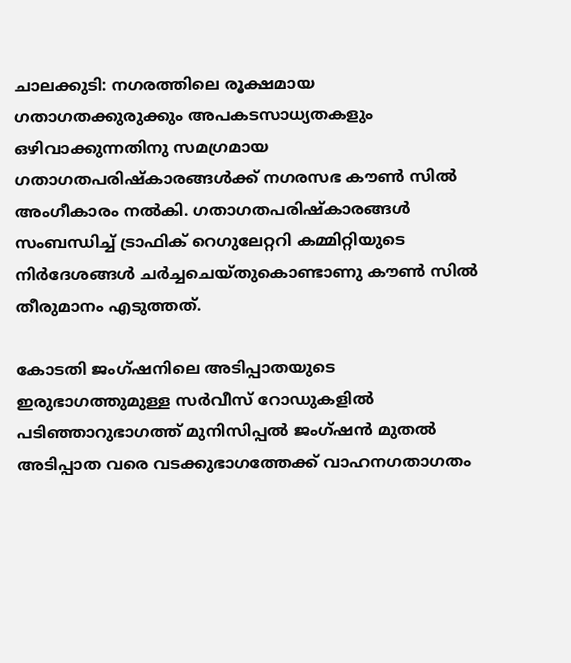ചാലക്കുടി: നഗരത്തിലെ രൂക്ഷമായ ഗതാഗതക്കുരുക്കും അപകടസാധ്യതകളും ഒഴിവാക്കുന്നതിനു സമഗ്രമായ ഗതാഗത‌പരിഷ്‌കാരങ്ങൾക്ക് നഗരസഭ കൗൺ സിൽ അംഗീകാരം നൽകി. ഗതാഗതപരിഷ്കാരങ്ങൾ സംബന്ധിച്ച് ട്രാഫിക് റെഗുലേറ്ററി കമ്മിറ്റിയുടെ നിർദേശങ്ങൾ ചർച്ചചെയ്തുകൊണ്ടാണു കൗൺ സിൽ തീരുമാനം എടുത്തത്.

കോടതി ജംഗ്ഷനിലെ അടിപ്പാതയുടെ ഇരുഭാഗത്തുമുള്ള സർവീസ് റോഡുകളിൽ പടിഞ്ഞാറുഭാഗത്ത് മുനിസിപ്പൽ ജംഗ്ഷൻ മുതൽ അടിപ്പാത വരെ വടക്കുഭാഗത്തേക്ക് വാഹനഗതാഗതം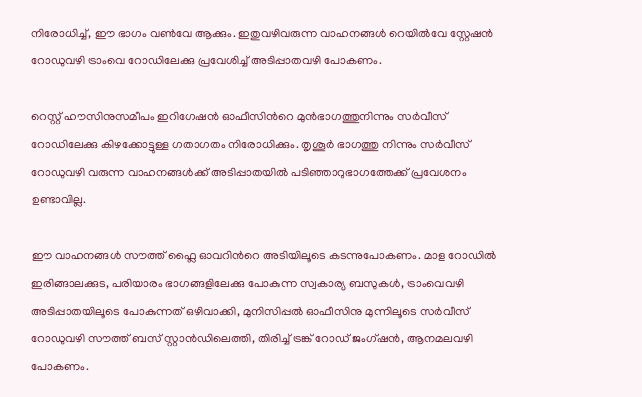നിരോധിച്ച്, ഈ ഭാഗം വൺവേ ആക്കും. ഇതുവഴിവരുന്ന വാഹനങ്ങൾ റെയിൽവേ സ്റ്റേഷൻ റോഡുവഴി ട്രാംവെ റോഡിലേക്കു പ്രവേശിച്ച് അടിപ്പാതവഴി പോകണം.

റെസ്റ്റ് ഹൗസിനുസമീപം ഇറിഗേഷൻ ഓഫീസിന്‍റെ മുൻഭാഗത്തുനിന്നും സർവീസ് റോഡിലേക്കു കിഴക്കോട്ടുള്ള ഗതാഗതം നിരോധിക്കും. തൃശൂർ ഭാഗത്തു നിന്നും സർവീസ് റോഡുവഴി വരുന്ന വാഹനങ്ങൾക്ക് അടിപ്പാതയിൽ പടിഞ്ഞാറുഭാഗത്തേക്ക് പ്രവേശനം ഉണ്ടാവില്ല.

ഈ വാഹനങ്ങൾ സൗത്ത് ഫ്ലൈ ഓവറിന്‍റെ അടിയിലൂടെ കടന്നുപോകണം. മാള റോഡിൽ ഇരിങ്ങാലക്കുട, പരിയാരം ഭാഗങ്ങളിലേക്കു പോകുന്ന സ്വകാര്യ ബസുകൾ, ട്രാംവെവഴി അടിപ്പാതയിലൂടെ പോകുന്നത് ഒഴിവാക്കി, മുനിസിപ്പൽ ഓഫീസിനു മുന്നിലൂടെ സർവീസ് റോഡുവഴി സൗത്ത് ബസ് സ്റ്റാൻഡിലെത്തി, തിരിച്ച് ട്രങ്ക് റോഡ് ജംഗ്ഷൻ, ആനമലവഴി പോകണം.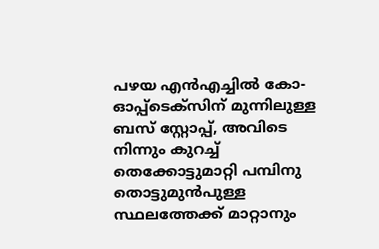പഴയ എൻഎച്ചിൽ കോ-ഓപ്പ്ടെക്സിന് മുന്നിലുള്ള ബസ് സ്റ്റോപ്പ്, അവിടെ നിന്നും കുറച്ച് തെക്കോട്ടുമാറ്റി പമ്പിനു തൊട്ടുമുൻപുള്ള സ്ഥലത്തേക്ക് മാറ്റാനും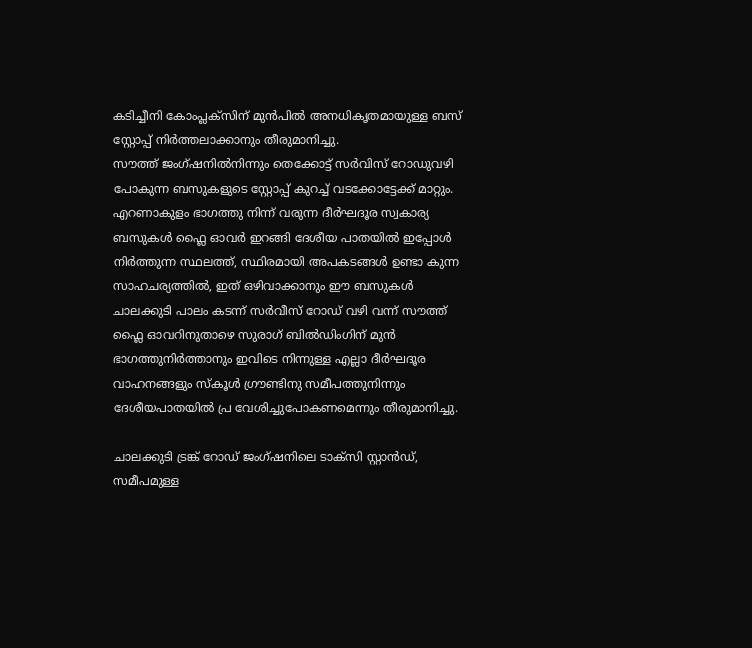കടിച്ചീനി കോംപ്ലക്‌സിന് മുൻപിൽ അനധികൃതമായുള്ള ബസ് സ്റ്റോപ്പ് നിർത്തലാക്കാനും തീരുമാനിച്ചു.
സൗത്ത് ജംഗ്ഷനിൽനിന്നും തെക്കോട്ട് സർവിസ് റോഡുവഴി പോകുന്ന ബസുകളുടെ സ്റ്റോപ്പ് കുറച്ച് വടക്കോട്ടേക്ക് മാറ്റും. എറണാകുളം ഭാഗത്തു നിന്ന് വരുന്ന ദീർഘദൂര സ്വകാര്യ ബസുകൾ ഫ്ലൈ ഓവർ ഇറങ്ങി ദേശീയ പാതയിൽ ഇപ്പോൾ നിർത്തുന്ന സ്ഥലത്ത്, സ്ഥിരമായി അപകടങ്ങൾ ഉണ്ടാ കുന്ന സാഹചര്യത്തിൽ, ഇത് ഒഴിവാക്കാനും ഈ ബസുകൾ ചാലക്കുടി പാലം കടന്ന് സർവീസ് റോഡ് വഴി വന്ന് സൗത്ത് ഫ്ലൈ ഓവറിനുതാഴെ സുരാഗ് ബിൽഡിംഗിന് മുൻ ഭാഗത്തുനിർത്താനും ഇവിടെ നിന്നുള്ള എല്ലാ ദീർഘദൂര വാഹനങ്ങളും സ്‌കൂൾ ഗ്രൗണ്ടിനു സമീപത്തുനിന്നും ദേശീയപാതയിൽ പ്ര വേശിച്ചുപോകണമെന്നും തീരുമാനിച്ചു.

ചാലക്കുടി ട്രങ്ക് റോഡ് ജംഗ്ഷനിലെ ടാക്സി സ്റ്റാൻഡ്, സമീപമുള്ള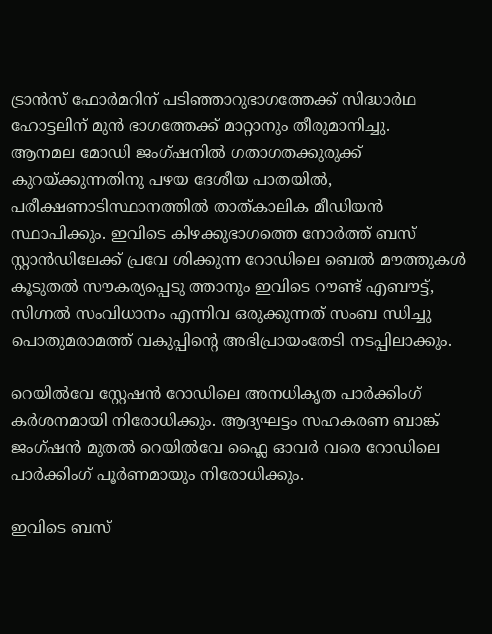ട്രാൻസ് ഫോർമറിന് പടിഞ്ഞാറുഭാഗത്തേക്ക് സിദ്ധാർഥ ഹോട്ടലിന് മുൻ ഭാഗത്തേക്ക് മാറ്റാനും തീരുമാനിച്ചു.
ആനമല മോഡി ജംഗ്ഷനിൽ ഗതാഗതക്കുരുക്ക് കുറയ്ക്കുന്നതിനു പഴയ ദേശീയ പാതയിൽ, പരീക്ഷണാടിസ്ഥാനത്തിൽ താത്കാലിക മീഡിയൻ സ്ഥാപിക്കും. ഇവിടെ കിഴക്കുഭാഗത്തെ നോർത്ത് ബസ് സ്റ്റാൻഡിലേക്ക് പ്രവേ ശിക്കുന്ന റോഡിലെ ബെൽ മൗത്തുകൾ കൂടുതൽ സൗകര്യപ്പെടു ത്താനും ഇവിടെ റൗണ്ട് എബൗട്ട്, സിഗ്നൽ സംവിധാനം എന്നിവ ഒരുക്കുന്നത് സംബ ന്ധിച്ചു പൊതുമരാമത്ത് വകുപ്പിന്‍റെ അഭിപ്രായംതേടി നടപ്പിലാക്കും.

റെയിൽവേ സ്റ്റേഷൻ റോഡിലെ അനധികൃത പാർക്കിംഗ് കർശനമായി നിരോധിക്കും. ആദ്യഘട്ടം സഹകരണ ബാങ്ക് ജംഗ്ഷൻ മുതൽ റെയിൽവേ ഫ്ലൈ ഓവർ വരെ റോഡിലെ പാർക്കിംഗ് പൂർണമായും നിരോധിക്കും.

ഇവിടെ ബസ്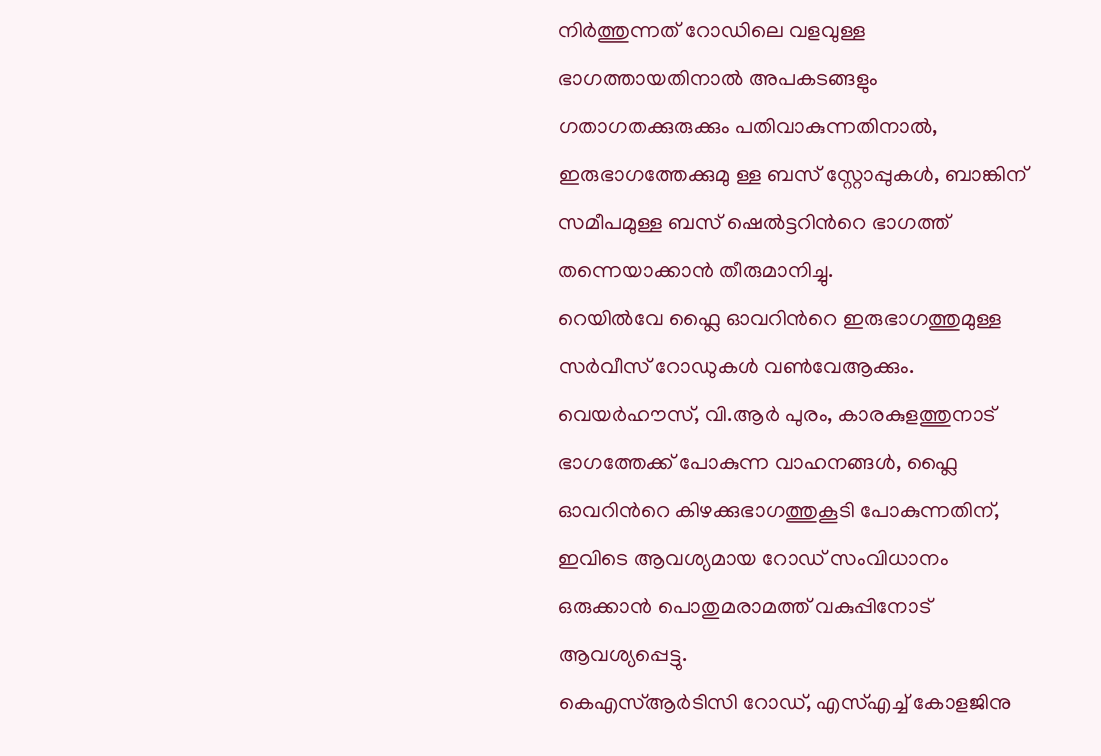നിർത്തുന്നത് റോഡിലെ വളവുള്ള ഭാഗത്തായതിനാൽ അപകടങ്ങളും ഗതാഗതക്കുരുക്കും പതിവാകുന്നതിനാൽ, ഇരുഭാഗത്തേക്കുമു ള്ള ബസ് സ്റ്റോപ്പുകൾ, ബാങ്കിന് സമീപമുള്ള ബസ് ഷെൽട്ടറിന്‍റെ ഭാഗത്ത് തന്നെയാക്കാൻ തീരുമാനിച്ചു.
റെയിൽവേ ഫ്ലൈ ഓവറിന്‍റെ ഇരുഭാഗത്തുമുള്ള സർവീസ് റോഡുകൾ വൺവേആക്കും. വെയർഹൗസ്, വി.ആർ പുരം, കാരകുളത്തുനാട് ഭാഗത്തേക്ക് പോകുന്ന വാഹനങ്ങൾ, ഫ്ലൈ ഓവറിന്‍റെ കിഴക്കുഭാഗത്തുകൂടി പോകുന്നതിന്, ഇവിടെ ആവശ്യമായ റോഡ് സംവിധാനം ഒരുക്കാൻ പൊതുമരാമത്ത് വകുപ്പിനോട് ആവശ്യപ്പെട്ടു.
കെഎസ്ആർടിസി റോഡ്, എസ്എച്ച് കോളജിനു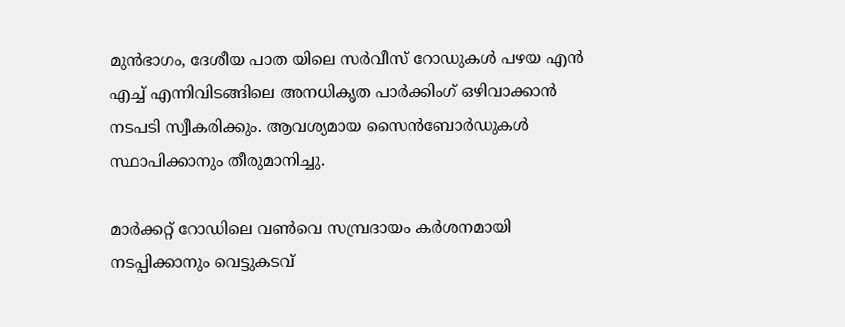മുൻഭാഗം, ദേശീയ പാത യിലെ സർവീസ് റോഡുകൾ പഴയ എൻ എച്ച് എന്നിവിടങ്ങിലെ അനധികൃത പാർക്കിംഗ് ഒഴിവാക്കാൻ നടപടി സ്വീകരിക്കും. ആവശ്യമായ സൈൻ‌ബോർഡുകൾ സ്ഥാപിക്കാനും തീരുമാനിച്ചു.

മാർക്കറ്റ് റോഡിലെ വൺവെ സമ്പ്രദായം കർശനമായി നടപ്പിക്കാനും വെട്ടുകടവ്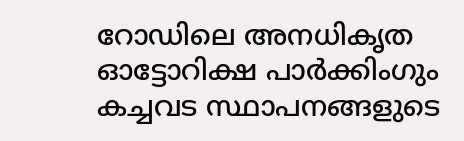റോഡിലെ അനധികൃത ഓട്ടോറിക്ഷ പാർക്കിംഗും കച്ചവട സ്ഥാപനങ്ങളുടെ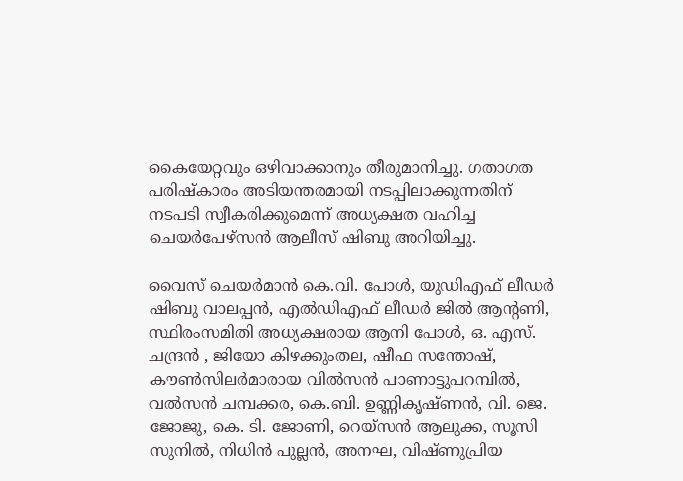കൈയേറ്റവും ഒഴിവാക്കാനും തീരുമാനിച്ചു. ഗതാഗത പരിഷ്‌കാരം അടിയന്തരമായി നടപ്പിലാക്കുന്നതിന് നടപടി സ്വീകരിക്കുമെന്ന് അധ്യക്ഷത വഹിച്ച ചെയർപേഴ്സൻ ആലീസ് ഷിബു അറിയിച്ചു.

വൈസ് ചെയർമാൻ കെ.വി. പോൾ, യുഡിഎഫ് ലീഡർ ഷിബു വാലപ്പൻ, എൽഡിഎഫ് ലീഡർ ജിൽ ആന്‍റണി, സ്ഥിരംസമിതി അധ്യക്ഷരായ ആനി പോൾ, ഒ. എസ്. ചന്ദ്രൻ , ജിയോ കിഴക്കുംതല, ഷീഫ സന്തോഷ്, കൗൺസിലർമാരായ വിൽസൻ പാണാട്ടുപറമ്പിൽ, വൽസൻ ചമ്പക്കര, കെ.ബി. ഉണ്ണികൃഷ്ണൻ, വി. ജെ. ജോജു, കെ. ടി. ജോണി, റെയ്സൻ ആലുക്ക, സൂസി സുനിൽ, നിധിൻ പുല്ലൻ, അനഘ, വിഷ്ണുപ്രിയ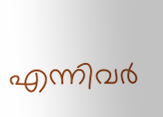എന്നിവർ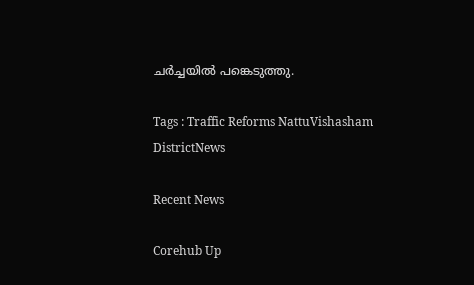ചർച്ചയിൽ പങ്കെടുത്തു.

Tags : Traffic Reforms NattuVishasham DistrictNews

Recent News

Corehub Up